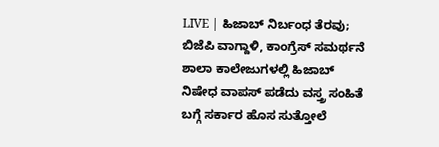LIVE | ಹಿಜಾಬ್ ನಿರ್ಬಂಧ ತೆರವು; ಬಿಜೆಪಿ ವಾಗ್ದಾಳಿ, ಕಾಂಗ್ರೆಸ್ ಸಮರ್ಥನೆ
ಶಾಲಾ ಕಾಲೇಜುಗಳಲ್ಲಿ ಹಿಜಾಬ್ ನಿಷೇಧ ವಾಪಸ್ ಪಡೆದು ವಸ್ತ್ರ ಸಂಹಿತೆ ಬಗ್ಗೆ ಸರ್ಕಾರ ಹೊಸ ಸುತ್ತೋಲೆ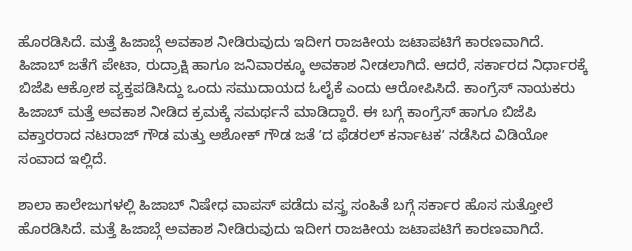ಹೊರಡಿಸಿದೆ. ಮತ್ತೆ ಹಿಜಾಬ್ಗೆ ಅವಕಾಶ ನೀಡಿರುವುದು ಇದೀಗ ರಾಜಕೀಯ ಜಟಾಪಟಿಗೆ ಕಾರಣವಾಗಿದೆ. ಹಿಜಾಬ್ ಜತೆಗೆ ಪೇಟಾ, ರುದ್ರಾಕ್ಷಿ ಹಾಗೂ ಜನಿವಾರಕ್ಕೂ ಅವಕಾಶ ನೀಡಲಾಗಿದೆ. ಆದರೆ, ಸರ್ಕಾರದ ನಿರ್ಧಾರಕ್ಕೆ ಬಿಜೆಪಿ ಆಕ್ರೋಶ ವ್ಯಕ್ತಪಡಿಸಿದ್ದು ಒಂದು ಸಮುದಾಯದ ಓಲೈಕೆ ಎಂದು ಆರೋಪಿಸಿದೆ. ಕಾಂಗ್ರೆಸ್ ನಾಯಕರು ಹಿಜಾಬ್ ಮತ್ತೆ ಅವಕಾಶ ನೀಡಿದ ಕ್ರಮಕ್ಕೆ ಸಮರ್ಥನೆ ಮಾಡಿದ್ದಾರೆ. ಈ ಬಗ್ಗೆ ಕಾಂಗ್ರೆಸ್ ಹಾಗೂ ಬಿಜೆಪಿ ವಕ್ತಾರರಾದ ನಟರಾಜ್ ಗೌಡ ಮತ್ತು ಅಶೋಕ್ ಗೌಡ ಜತೆ ʼದ ಫೆಡರಲ್ ಕರ್ನಾಟಕʼ ನಡೆಸಿದ ವಿಡಿಯೋ ಸಂವಾದ ಇಲ್ಲಿದೆ.

ಶಾಲಾ ಕಾಲೇಜುಗಳಲ್ಲಿ ಹಿಜಾಬ್ ನಿಷೇಧ ವಾಪಸ್ ಪಡೆದು ವಸ್ತ್ರ ಸಂಹಿತೆ ಬಗ್ಗೆ ಸರ್ಕಾರ ಹೊಸ ಸುತ್ತೋಲೆ ಹೊರಡಿಸಿದೆ. ಮತ್ತೆ ಹಿಜಾಬ್ಗೆ ಅವಕಾಶ ನೀಡಿರುವುದು ಇದೀಗ ರಾಜಕೀಯ ಜಟಾಪಟಿಗೆ ಕಾರಣವಾಗಿದೆ.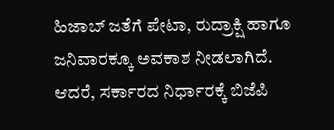ಹಿಜಾಬ್ ಜತೆಗೆ ಪೇಟಾ, ರುದ್ರಾಕ್ಷಿ ಹಾಗೂ ಜನಿವಾರಕ್ಕೂ ಅವಕಾಶ ನೀಡಲಾಗಿದೆ. ಆದರೆ, ಸರ್ಕಾರದ ನಿರ್ಧಾರಕ್ಕೆ ಬಿಜೆಪಿ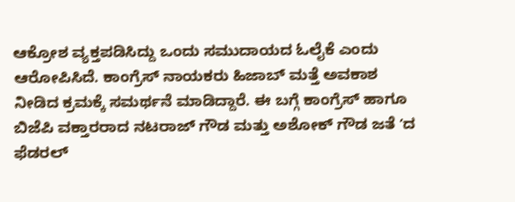ಆಕ್ರೋಶ ವ್ಯಕ್ತಪಡಿಸಿದ್ದು ಒಂದು ಸಮುದಾಯದ ಓಲೈಕೆ ಎಂದು ಆರೋಪಿಸಿದೆ. ಕಾಂಗ್ರೆಸ್ ನಾಯಕರು ಹಿಜಾಬ್ ಮತ್ತೆ ಅವಕಾಶ ನೀಡಿದ ಕ್ರಮಕ್ಕೆ ಸಮರ್ಥನೆ ಮಾಡಿದ್ದಾರೆ. ಈ ಬಗ್ಗೆ ಕಾಂಗ್ರೆಸ್ ಹಾಗೂ ಬಿಜೆಪಿ ವಕ್ತಾರರಾದ ನಟರಾಜ್ ಗೌಡ ಮತ್ತು ಅಶೋಕ್ ಗೌಡ ಜತೆ ʼದ ಫೆಡರಲ್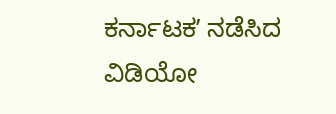ಕರ್ನಾಟಕʼ ನಡೆಸಿದ ವಿಡಿಯೋ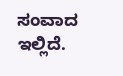ಸಂವಾದ ಇಲ್ಲಿದೆ.